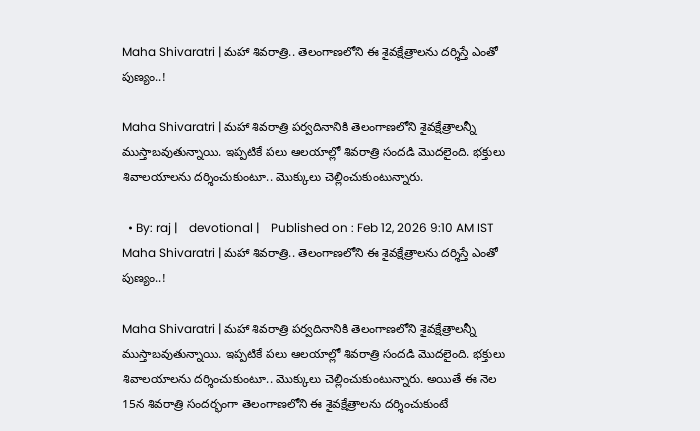Maha Shivaratri | మ‌హా శివ‌రాత్రి.. తెలంగాణ‌లోని ఈ శైవ‌క్షేత్రాల‌ను ద‌ర్శిస్తే ఎంతో పుణ్యం..!

Maha Shivaratri | మ‌హా శివ‌రాత్రి ప‌ర్వ‌దినానికి తెలంగాణ‌లోని శైవ‌క్షేత్రాల‌న్నీ ముస్తాబ‌వుతున్నాయి. ఇప్ప‌టికే ప‌లు ఆల‌యాల్లో శివ‌రాత్రి సంద‌డి మొద‌లైంది. భ‌క్తులు శివాల‌యాల‌ను ద‌ర్శించుకుంటూ.. మొక్కులు చెల్లించుకుంటున్నారు.

  • By: raj |    devotional |    Published on : Feb 12, 2026 9:10 AM IST
Maha Shivaratri | మ‌హా శివ‌రాత్రి.. తెలంగాణ‌లోని ఈ శైవ‌క్షేత్రాల‌ను ద‌ర్శిస్తే ఎంతో పుణ్యం..!

Maha Shivaratri | మ‌హా శివ‌రాత్రి ప‌ర్వ‌దినానికి తెలంగాణ‌లోని శైవ‌క్షేత్రాల‌న్నీ ముస్తాబ‌వుతున్నాయి. ఇప్ప‌టికే ప‌లు ఆల‌యాల్లో శివ‌రాత్రి సంద‌డి మొద‌లైంది. భ‌క్తులు శివాల‌యాల‌ను ద‌ర్శించుకుంటూ.. మొక్కులు చెల్లించుకుంటున్నారు. అయితే ఈ నెల 15న శివ‌రాత్రి సంద‌ర్భంగా తెలంగాణ‌లోని ఈ శైవ‌క్షేత్రాల‌ను ద‌ర్శించుకుంటే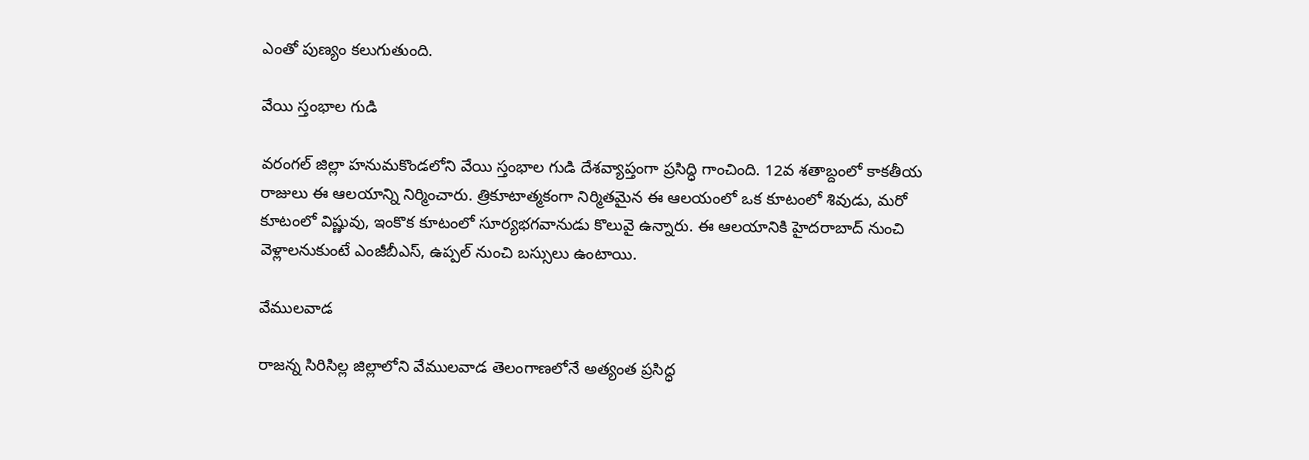ఎంతో పుణ్యం కలుగుతుంది.

వేయి స్తంభాల గుడి

వరంగల్ జిల్లా హనుమకొండలోని వేయి స్తంభాల గుడి దేశవ్యాప్తంగా ప్రసిద్ధి గాంచింది. 12వ శతాబ్దంలో కాకతీయ రాజులు ఈ ఆలయాన్ని నిర్మించారు. త్రికూటాత్మకంగా నిర్మితమైన ఈ ఆలయంలో ఒక కూటంలో శివుడు, మరో కూటంలో విష్ణువు, ఇంకొక కూటంలో సూర్యభగవానుడు కొలువై ఉన్నారు. ఈ ఆల‌యానికి హైద‌రాబాద్ నుంచి వెళ్లాల‌నుకుంటే ఎంజీబీఎస్, ఉప్ప‌ల్ నుంచి బ‌స్సులు ఉంటాయి.

వేములవాడ

రాజన్న సిరిసిల్ల జిల్లాలోని వేములవాడ తెలంగాణలోనే అత్యంత ప్రసిద్ధ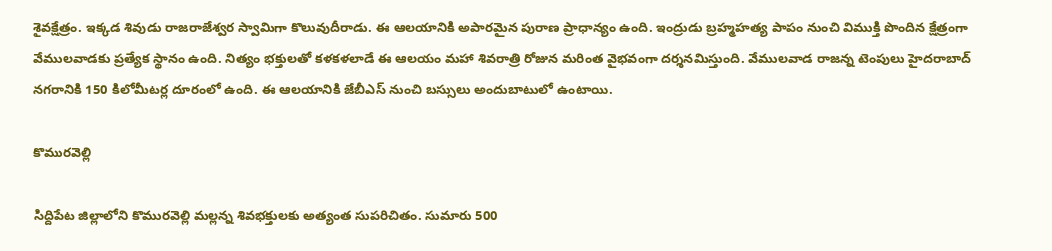శైవక్షేత్రం. ఇక్కడ శివుడు రాజరాజేశ్వర స్వామిగా కొలువుదీరాడు. ఈ ఆలయానికి అపారమైన పురాణ ప్రాధాన్యం ఉంది. ఇంద్రుడు బ్రహ్మహత్య పాపం నుంచి విముక్తి పొందిన క్షేత్రంగా వేములవాడకు ప్రత్యేక స్థానం ఉంది. నిత్యం భక్తులతో కళకళలాడే ఈ ఆలయం మహా శివరాత్రి రోజున మరింత వైభవంగా దర్శనమిస్తుంది. వేముల‌వాడ రాజ‌న్న టెంపులు హైద‌రాబాద్ న‌గ‌రానికి 150 కిలోమీట‌ర్ల దూరంలో ఉంది. ఈ ఆల‌యానికి జేబీఎస్ నుంచి బ‌స్సులు అందుబాటులో ఉంటాయి.

కొమురవెల్లి

సిద్దిపేట జిల్లాలోని కొమురవెల్లి మల్లన్న శివభక్తులకు అత్యంత సుపరిచితం. సుమారు 500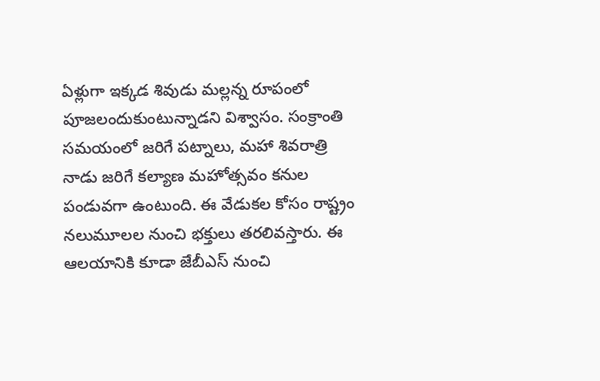ఏళ్లుగా ఇక్కడ శివుడు మల్లన్న రూపంలో పూజలందుకుంటున్నాడని విశ్వాసం. సంక్రాంతి సమయంలో జరిగే పట్నాలు, మహా శివరాత్రి నాడు జరిగే కల్యాణ మహోత్సవం కనుల పండువగా ఉంటుంది. ఈ వేడుకల కోసం రాష్ట్రం నలుమూలల నుంచి భక్తులు తరలివస్తారు. ఈ ఆల‌యానికి కూడా జేబీఎస్ నుంచి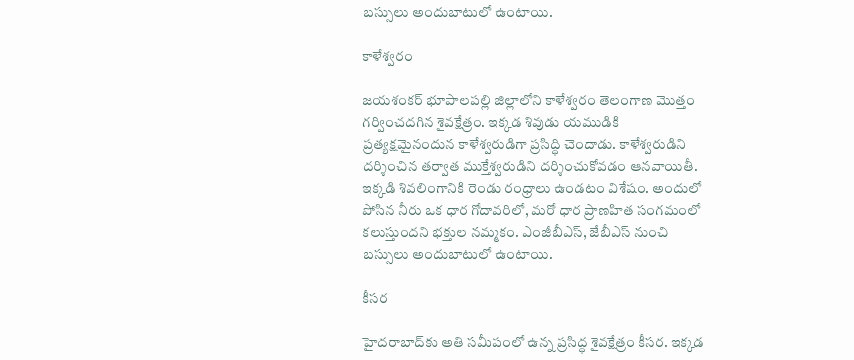బ‌స్సులు అందుబాటులో ఉంటాయి.

కాళేశ్వరం

జయశంకర్ భూపాలపల్లి జిల్లాలోని కాళేశ్వరం తెలంగాణ మొత్తం గర్వించదగిన శైవక్షేత్రం. ఇక్కడ శివుడు యముడికి ప్రత్యక్షమైనందున కాళేశ్వరుడిగా ప్రసిద్ధి చెందాడు. కాళేశ్వరుడిని దర్శించిన తర్వాత ముక్తేశ్వరుడిని దర్శించుకోవడం ఆనవాయితీ. ఇక్కడి శివలింగానికి రెండు రంధ్రాలు ఉండటం విశేషం. అందులో పోసిన నీరు ఒక ధార గోదావరిలో, మరో ధార ప్రాణహిత సంగమంలో కలుస్తుందని భక్తుల నమ్మకం. ఎంజీబీఎస్, జేబీఎస్ నుంచి బ‌స్సులు అందుబాటులో ఉంటాయి.

కీసర

హైదరాబాద్‌కు అతి సమీపంలో ఉన్న ప్రసిద్ధ శైవక్షేత్రం కీసర. ఇక్కడ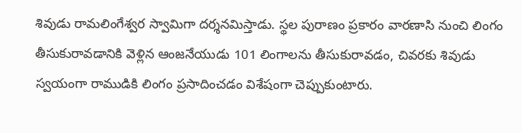శివుడు రామలింగేశ్వర స్వామిగా దర్శనమిస్తాడు. స్థల పురాణం ప్రకారం వారణాసి నుంచి లింగం తీసుకురావడానికి వెళ్లిన ఆంజనేయుడు 101 లింగాలను తీసుకురావడం, చివరకు శివుడు స్వయంగా రాముడికి లింగం ప్రసాదించడం విశేషంగా చెప్పుకుంటారు.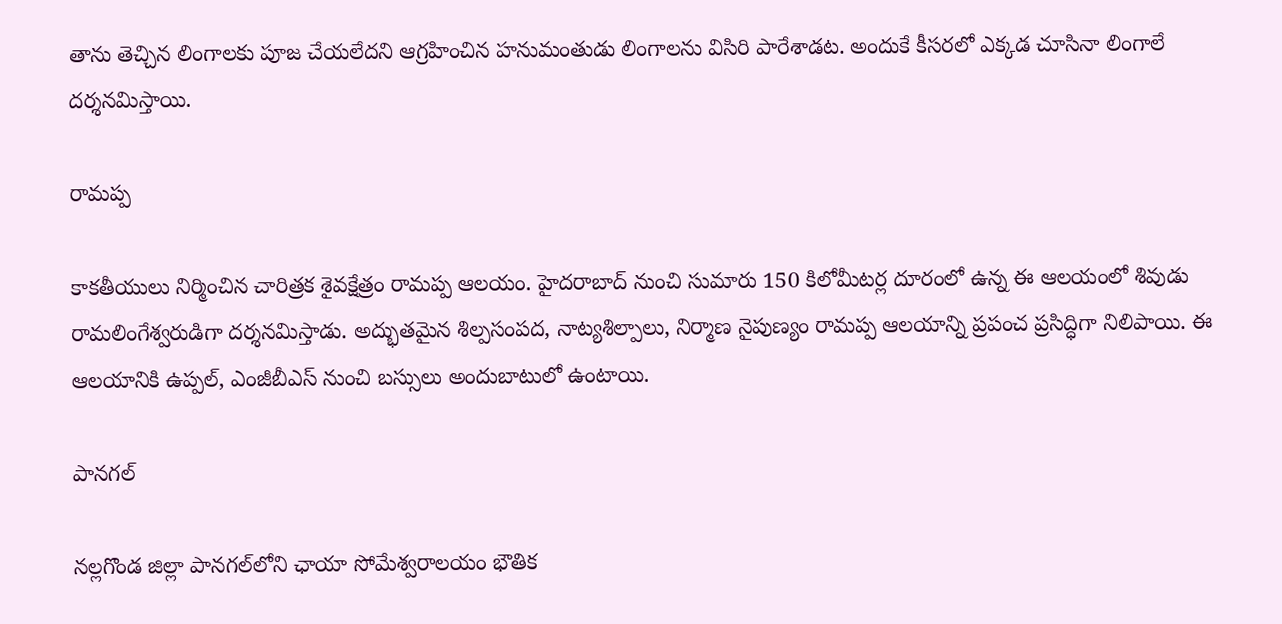తాను తెచ్చిన లింగాలకు పూజ చేయలేదని ఆగ్రహించిన హనుమంతుడు లింగాలను విసిరి పారేశాడట. అందుకే కీసరలో ఎక్కడ చూసినా లింగాలే దర్శనమిస్తాయి.

రామప్ప

కాకతీయులు నిర్మించిన చారిత్రక శైవక్షేత్రం రామప్ప ఆలయం. హైదరాబాద్‌ నుంచి సుమారు 150 కిలోమీటర్ల దూరంలో ఉన్న ఈ ఆలయంలో శివుడు రామలింగేశ్వరుడిగా దర్శనమిస్తాడు. అద్భుతమైన శిల్పసంపద, నాట్యశిల్పాలు, నిర్మాణ నైపుణ్యం రామప్ప ఆలయాన్ని ప్రపంచ ప్రసిద్ధిగా నిలిపాయి. ఈ ఆల‌యానికి ఉప్ప‌ల్, ఎంజీబీఎస్ నుంచి బ‌స్సులు అందుబాటులో ఉంటాయి.

పానగల్

న‌ల్ల‌గొండ జిల్లా పానగల్‌లోని ఛాయా సోమేశ్వరాలయం భౌతిక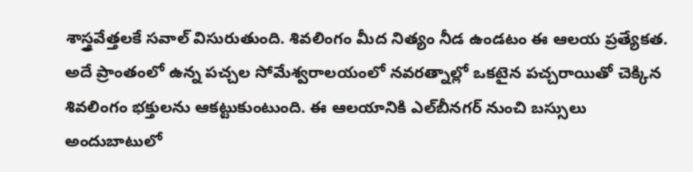శాస్త్రవేత్తలకే సవాల్ విసురుతుంది. శివలింగం మీద నిత్యం నీడ ఉండటం ఈ ఆలయ ప్రత్యేకత. అదే ప్రాంతంలో ఉన్న పచ్చల సోమేశ్వరాలయంలో నవరత్నాల్లో ఒకటైన పచ్చరాయితో చెక్కిన శివలింగం భక్తులను ఆకట్టుకుంటుంది. ఈ ఆల‌యానికి ఎల్‌బీన‌గ‌ర్ నుంచి బ‌స్సులు అందుబాటులో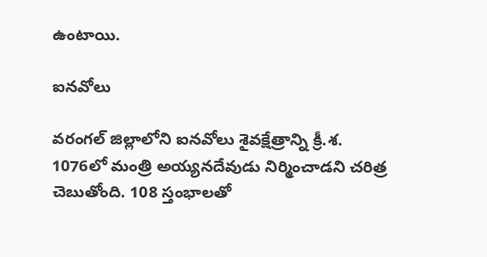ఉంటాయి.

ఐనవోలు

వరంగల్ జిల్లాలోని ఐనవోలు శైవక్షేత్రాన్ని క్రీ.శ. 1076లో మంత్రి అయ్యనదేవుడు నిర్మించాడని చరిత్ర చెబుతోంది. 108 స్తంభాలతో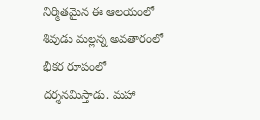నిర్మితమైన ఈ ఆలయంలో శివుడు మల్లన్న అవతారంలో భీకర రూపంలో దర్శనమిస్తాడు. మహా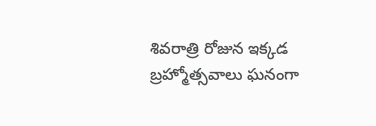శివరాత్రి రోజున ఇక్కడ బ్రహ్మోత్సవాలు ఘనంగా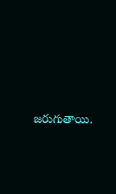జరుగుతాయి.